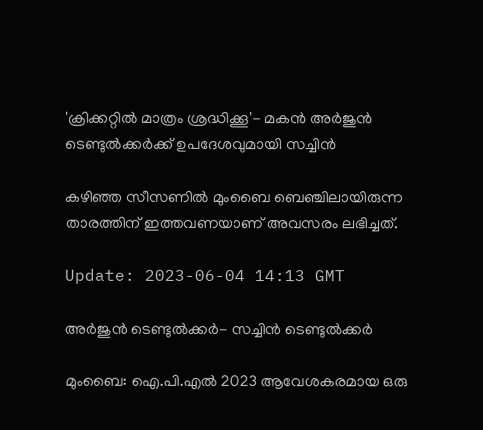'ക്രിക്കറ്റിൽ മാത്രം ശ്രദ്ധിക്കൂ'- മകൻ അർജുൻ ടെണ്ടുൽക്കർക്ക് ഉപദേശവുമായി സച്ചിൻ

കഴിഞ്ഞ സീസണില്‍ മുംബൈ ബെഞ്ചിലായിരുന്ന താരത്തിന് ഇത്തവണയാണ് അവസരം ലഭിച്ചത്.

Update: 2023-06-04 14:13 GMT

അര്‍ജുന്‍ ടെണ്ടുല്‍ക്കര്‍- സച്ചിന്‍ ടെണ്ടുല്‍ക്കര്‍

മുംബൈ: ഐ‌.പി‌.എൽ 2023 ആവേശകരമായ ഒരു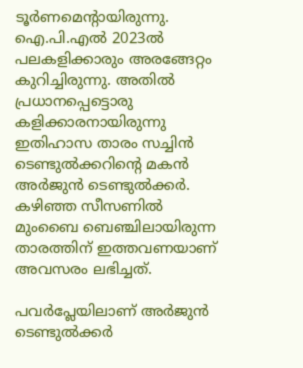ടൂർണമെന്റായിരുന്നു. ഐ‌.പി‌.എൽ 2023ൽ പലകളിക്കാരും അരങ്ങേറ്റം കുറിച്ചിരുന്നു. അതില്‍ പ്രധാനപ്പെട്ടൊരു കളിക്കാരനായിരുന്നു ഇതിഹാസ താരം സച്ചിന്‍ ടെണ്ടുല്‍ക്കറിന്റെ മകന്‍ അർജുന്‍ ടെണ്ടുല്‍ക്കര്‍. കഴിഞ്ഞ സീസണില്‍ മുംബൈ ബെഞ്ചിലായിരുന്ന താരത്തിന് ഇത്തവണയാണ് അവസരം ലഭിച്ചത്.

പവർപ്ലേയിലാണ് അർജുന്‍ ടെണ്ടുല്‍ക്കര്‍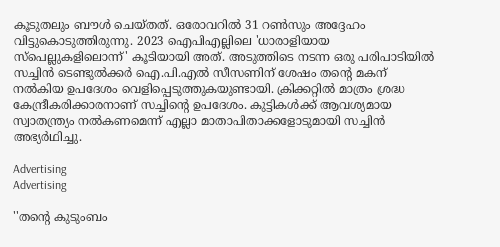കൂടുതലും ബൗൾ ചെയ്തത്. ഒരോവറില്‍ 31 റണ്‍സും അദ്ദേഹം വിട്ടുകൊടുത്തിരുന്നു. 2023 ഐപിഎല്ലിലെ 'ധാരാളിയായ സ്പെല്ലുകളിലൊന്ന്' കൂടിയായി അത്. അടുത്തിടെ നടന്ന ഒരു പരിപാടിയിൽ സച്ചിൻ ടെണ്ടുൽക്കർ ഐ.പി.എൽ സീസണിന് ശേഷം തന്റെ മകന് നൽകിയ ഉപദേശം വെളിപ്പെടുത്തുകയുണ്ടായി. ക്രിക്കറ്റിൽ മാത്രം ശ്രദ്ധ കേന്ദ്രീകരിക്കാരനാണ് സച്ചിന്റെ ഉപദേശം. കുട്ടികൾക്ക് ആവശ്യമായ സ്വാതന്ത്ര്യം നൽകണമെന്ന് എല്ലാ മാതാപിതാക്കളോടുമായി സച്ചിൻ അഭ്യർഥിച്ചു.

Advertising
Advertising

''തന്റെ കുടുംബം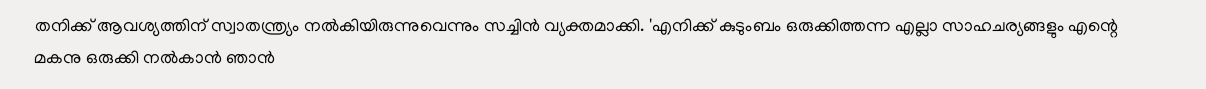തനിക്ക് ആവശ്യത്തിന് സ്വാതന്ത്ര്യം നൽകിയിരുന്നുവെന്നും സച്ചിൻ വ്യക്തമാക്കി. 'എനിക്ക് കുടുംബം ഒരുക്കിത്തന്ന എല്ലാ സാഹചര്യങ്ങളും എന്റെ മകനു ഒരുക്കി നൽകാൻ ഞാൻ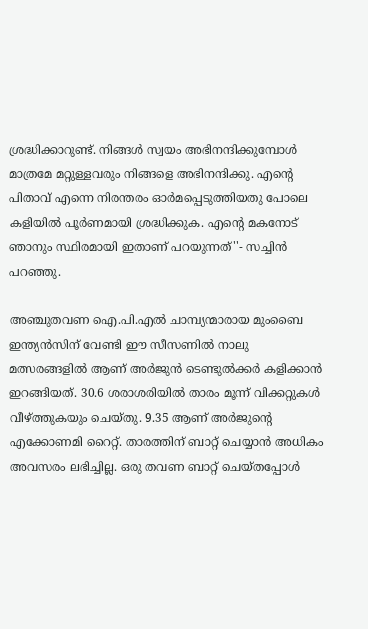ശ്രദ്ധിക്കാറുണ്ട്. നിങ്ങൾ സ്വയം അഭിനന്ദിക്കുമ്പോൾ മാത്രമേ മറ്റുള്ളവരും നിങ്ങളെ അഭിനന്ദിക്കു. എന്റെ പിതാവ് എന്നെ നിരന്തരം ഓർമപ്പെടുത്തിയതു പോലെ കളിയിൽ പൂർണമായി ശ്രദ്ധിക്കുക. എന്റെ മകനോട് ഞാനും സ്ഥിരമായി ഇതാണ് പറയുന്നത്''- സച്ചിന്‍ പറഞ്ഞു.

അഞ്ചുതവണ ഐ.പി.എൽ ചാമ്പ്യന്മാരായ മുംബൈ ഇന്ത്യൻസിന് വേണ്ടി ഈ സീസണിൽ നാലു മത്സരങ്ങളിൽ ആണ് അർജുൻ ടെണ്ടുൽക്കർ കളിക്കാൻ ഇറങ്ങിയത്. 30.6 ശരാശരിയിൽ താരം മൂന്ന് വിക്കറ്റുകൾ വീഴ്ത്തുകയും ചെയ്തു. 9.35 ആണ് അർജുന്റെ എക്കോണമി റൈറ്റ്. താരത്തിന് ബാറ്റ് ചെയ്യാൻ അധികം അവസരം ലഭിച്ചില്ല. ഒരു തവണ ബാറ്റ് ചെയ്തപ്പോൾ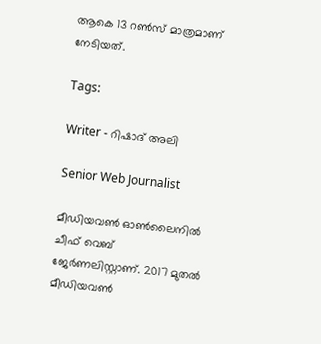ആകെ 13 റൺസ് മാത്രമാണ് നേടിയത്.

Tags:

Writer - റിഷാദ് അലി

Senior Web Journalist

മീഡിയവൺ ഓൺലൈനിൽ ചീഫ് വെബ് ജേർണലിസ്റ്റാണ്. 2017 മുതൽ മീഡിയവൺ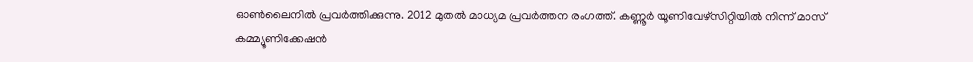ഓൺലൈനിൽ പ്രവർത്തിക്കുന്നു. 2012 മുതൽ മാധ്യമ പ്രവർത്തന രംഗത്ത്. കണ്ണൂര്‍ യൂണിവേഴ്‌സിറ്റിയിൽ നിന്ന് മാസ് കമ്മ്യൂണിക്കേഷന്‍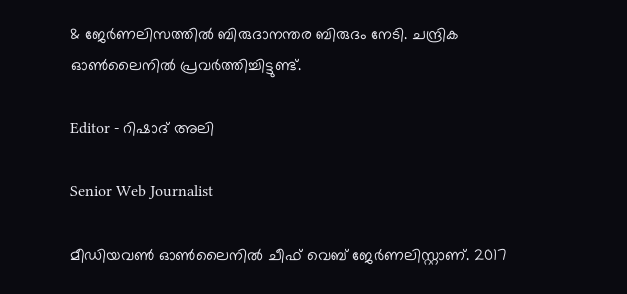& ജേര്‍ണലിസത്തില്‍ ബിരുദാനന്തര ബിരുദം നേടി. ചന്ദ്രിക ഓണ്‍ലൈനില്‍ പ്രവര്‍ത്തിച്ചിട്ടുണ്ട്.

Editor - റിഷാദ് അലി

Senior Web Journalist

മീഡിയവൺ ഓൺലൈനിൽ ചീഫ് വെബ് ജേർണലിസ്റ്റാണ്. 2017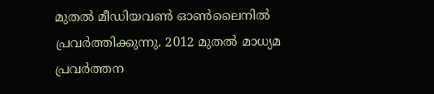മുതൽ മീഡിയവൺ ഓൺലൈനിൽ പ്രവർത്തിക്കുന്നു. 2012 മുതൽ മാധ്യമ പ്രവർത്തന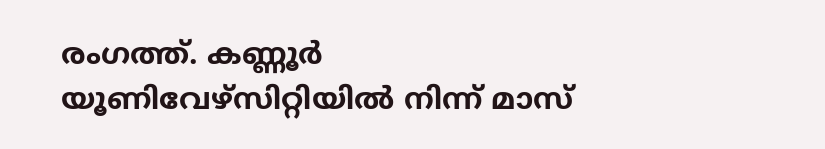രംഗത്ത്. കണ്ണൂര്‍ യൂണിവേഴ്‌സിറ്റിയിൽ നിന്ന് മാസ്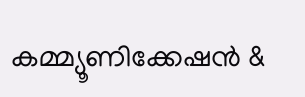കമ്മ്യൂണിക്കേഷന്‍ &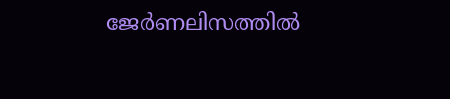ജേര്‍ണലിസത്തില്‍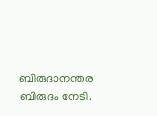ബിരുദാനന്തര ബിരുദം നേടി.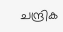ചന്ദ്രിക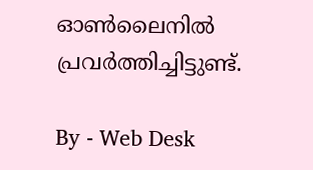ഓണ്‍ലൈനില്‍ പ്രവര്‍ത്തിച്ചിട്ടുണ്ട്.

By - Web Desk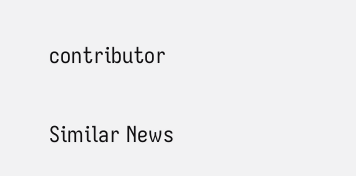contributor

Similar News